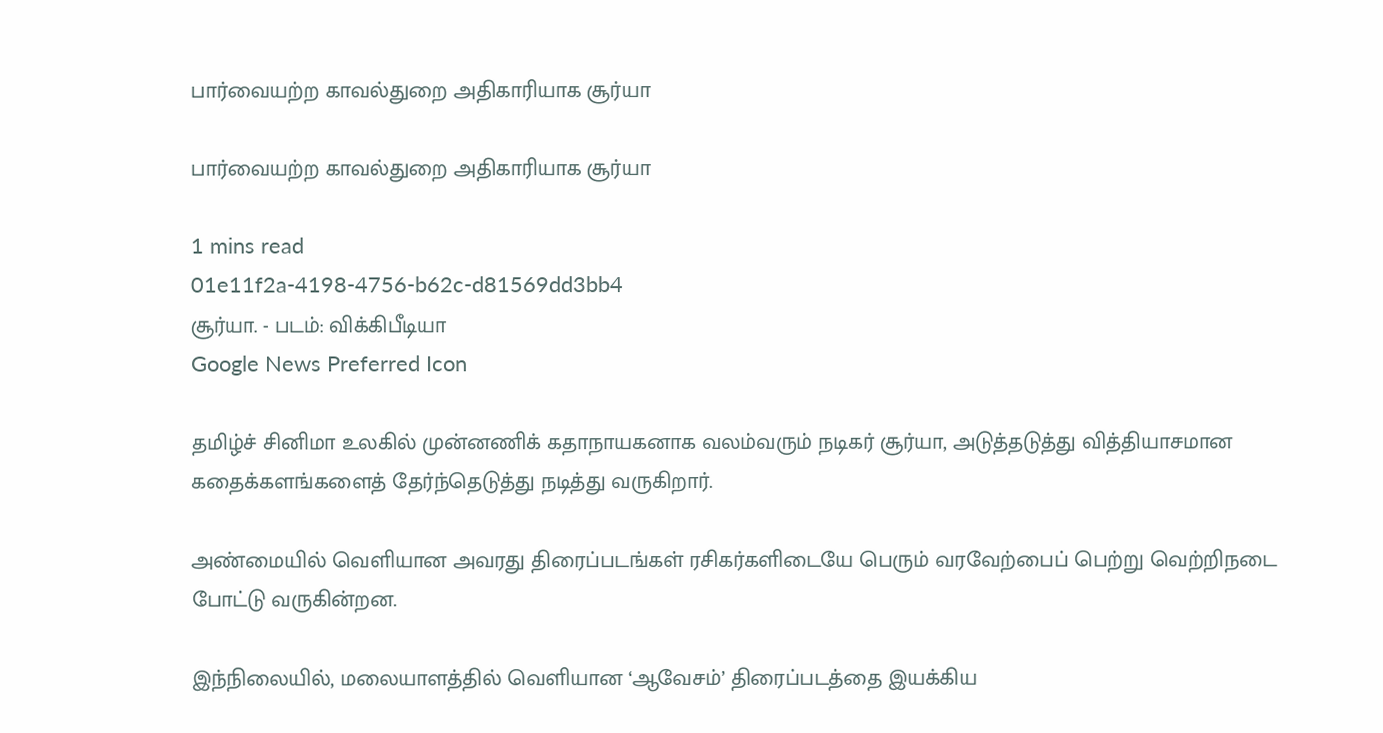பார்வையற்ற காவல்துறை அதிகாரியாக சூர்யா

பார்வையற்ற காவல்துறை அதிகாரியாக சூர்யா

1 mins read
01e11f2a-4198-4756-b62c-d81569dd3bb4
சூர்யா. - படம்: விக்கிபீடியா
Google News Preferred Icon

தமிழ்ச் சினிமா உலகில் முன்னணிக் கதாநாயகனாக வலம்வரும் நடிகர் சூர்யா, அடுத்தடுத்து வித்தியாசமான கதைக்களங்களைத் தேர்ந்தெடுத்து நடித்து வருகிறார்.

அண்மையில் வெளியான அவரது திரைப்படங்கள் ரசிகர்களிடையே பெரும் வரவேற்பைப் பெற்று வெற்றிநடை போட்டு வருகின்றன.

இந்நிலையில், மலையாளத்தில் வெளியான ‘ஆவேசம்’ திரைப்படத்தை இயக்கிய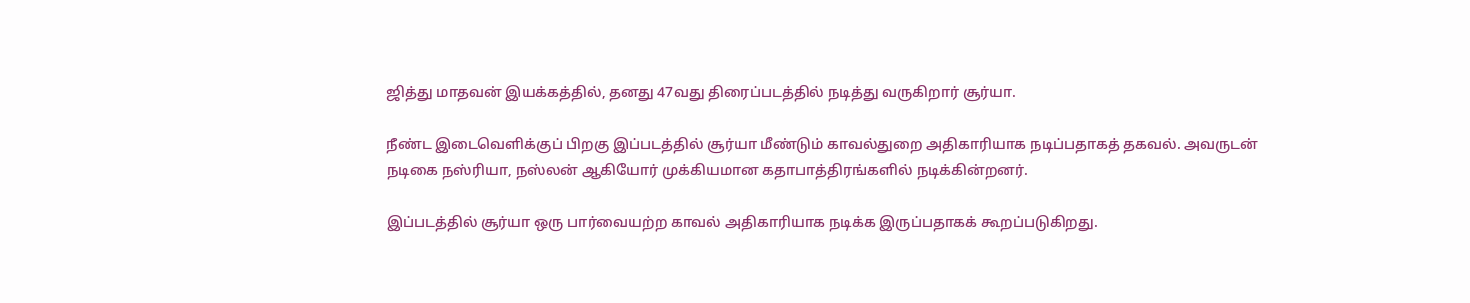ஜித்து மாதவன் இயக்கத்தில், தனது 47வது திரைப்படத்தில் நடித்து வருகிறார் சூர்யா.

நீண்ட இடைவெளிக்குப் பிறகு இப்படத்தில் சூர்யா மீண்டும் காவல்துறை அதிகாரியாக நடிப்பதாகத் தகவல். அவருடன் நடிகை நஸ்ரியா, நஸ்லன் ஆகியோர் முக்கியமான கதாபாத்திரங்களில் நடிக்கின்றனர்.

இப்படத்தில் சூர்யா ஒரு பார்வையற்ற காவல் அதிகாரியாக நடிக்க இருப்பதாகக் கூறப்படுகிறது.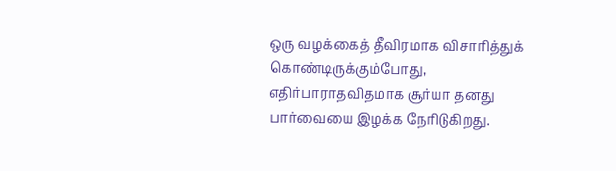ஒரு வழக்கைத் தீவிரமாக விசாரித்துக் கொண்டிருக்கும்போது, எதிர்பாராதவிதமாக சூர்யா தனது பார்வையை இழக்க நேரிடுகிறது.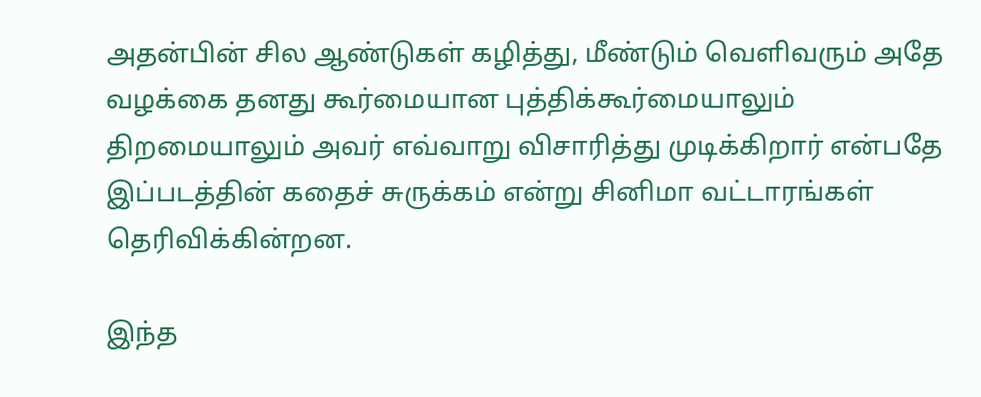அதன்பின் சில ஆண்டுகள் கழித்து, மீண்டும் வெளிவரும் அதே வழக்கை தனது கூர்மையான புத்திக்கூர்மையாலும் திறமையாலும் அவர் எவ்வாறு விசாரித்து முடிக்கிறார் என்பதே இப்படத்தின் கதைச் சுருக்கம் என்று சினிமா வட்டாரங்கள் தெரிவிக்கின்றன.

இந்த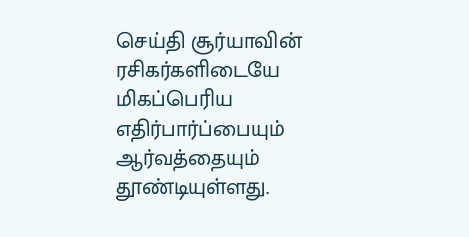செய்தி சூர்யாவின் ரசிகர்களிடையே மிகப்பெரிய எதிர்பார்ப்பையும் ஆர்வத்தையும் தூண்டியுள்ளது.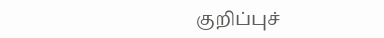குறிப்புச்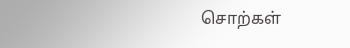சொற்கள்